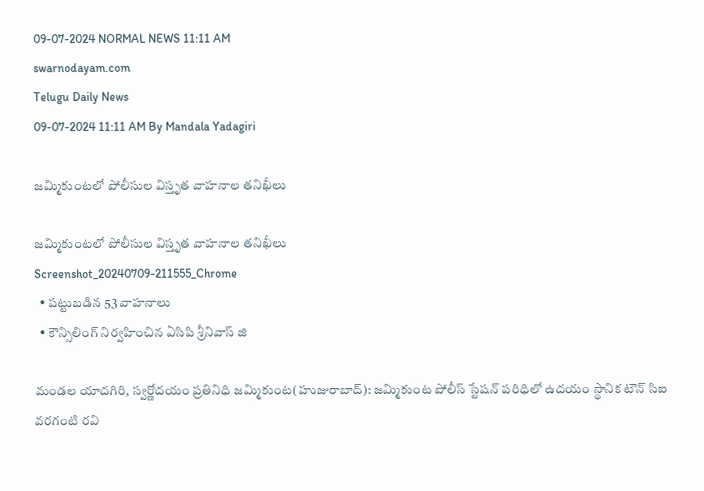09-07-2024 NORMAL NEWS 11:11 AM
swarnodayam.com
Telugu Daily News
09-07-2024 11:11 AM By Mandala Yadagiri

జమ్మికుంటలో పోలీసుల విస్తృత వాహనాల తనిఖీలు

జమ్మికుంటలో పోలీసుల విస్తృత వాహనాల తనిఖీలు
Screenshot_20240709-211555_Chrome
  • పట్టుబడిన 53 వాహనాలు
  • కౌన్సిలింగ్ నిర్వహించిన ఏసిపి శ్రీనివాస్ జి

మండల యాదగిరి, స్వర్ణోదయం ప్రతినిధి జమ్మికుంట(హుజురాబాద్): జమ్మికుంట పోలీస్ స్టేషన్ పరిధిలో ఉదయం స్థానిక టౌన్ సిఐ వరగంటి రవి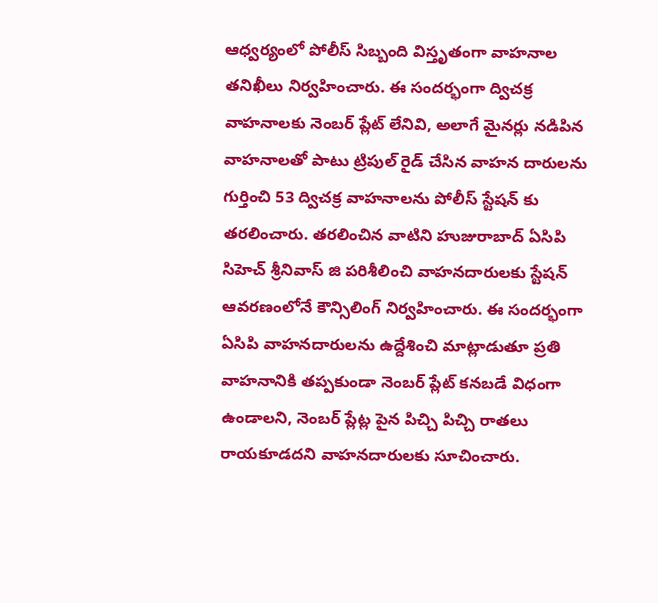ఆధ్వర్యంలో పోలీస్ సిబ్బంది విస్తృతంగా వాహనాల తనిఖీలు నిర్వహించారు. ఈ సందర్భంగా ద్విచక్ర వాహనాలకు నెంబర్ ప్లేట్ లేనివి, అలాగే మైనర్లు నడిపిన వాహనాలతో పాటు ట్రిపుల్ రైడ్ చేసిన వాహన దారులను గుర్తించి 53 ద్విచక్ర వాహనాలను పోలీస్ స్టేషన్ కు తరలించారు. తరలించిన వాటిని హుజురాబాద్ ఏసిపి సిహెచ్ శ్రీనివాస్ జి పరిశీలించి వాహనదారులకు స్టేషన్ ఆవరణంలోనే కౌన్సిలింగ్ నిర్వహించారు. ఈ సందర్భంగా ఏసిపి వాహనదారులను ఉద్దేశించి మాట్లాడుతూ ప్రతి వాహనానికి తప్పకుండా నెంబర్ ప్లేట్ కనబడే విధంగా ఉండాలని, నెంబర్ ప్లేట్ల పైన పిచ్చి పిచ్చి రాతలు రాయకూడదని వాహనదారులకు సూచించారు.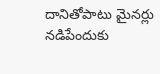దానితోపాటు మైనర్లు నడిపేందుకు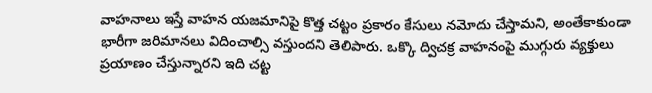వాహనాలు ఇస్తే వాహన యజమానిపై కొత్త చట్టం ప్రకారం కేసులు నమోదు చేస్తామని, అంతేకాకుండా భారీగా జరిమానలు విదించాల్సి వస్తుందని తెలిపారు. ఒక్కొ ద్విచక్ర వాహనంపై ముగ్గురు వ్యక్తులు ప్రయాణం చేస్తున్నారని ఇది చట్ట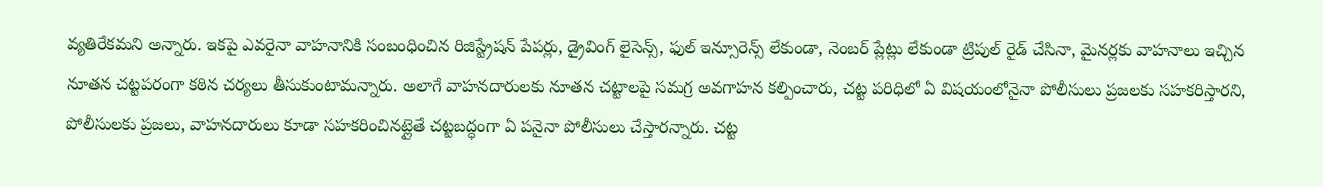వ్యతిరేకమని అన్నారు. ఇకపై ఎవరైనా వాహనానికి సంబంధించిన రిజిస్ట్రేషన్ పేపర్లు, డ్రైవింగ్ లైసెన్స్, ఫుల్ ఇన్సూరెన్స్ లేకుండా, నెంబర్ ప్లేట్లు లేకుండా ట్రిపుల్ రైడ్ చేసినా, మైనర్లకు వాహనాలు ఇచ్చిన నూతన చట్టపరంగా కఠిన చర్యలు తీసుకుంటామన్నారు. అలాగే వాహనదారులకు నూతన చట్టాలపై సమగ్ర అవగాహన కల్పించారు, చట్ట పరిధిలో ఏ విషయంలోనైనా పోలీసులు ప్రజలకు సహకరిస్తారని, పోలీసులకు ప్రజలు, వాహనదారులు కూడా సహకరించినట్లైతే చట్టబద్ధంగా ఏ పనైనా పోలీసులు చేస్తారన్నారు. చట్ట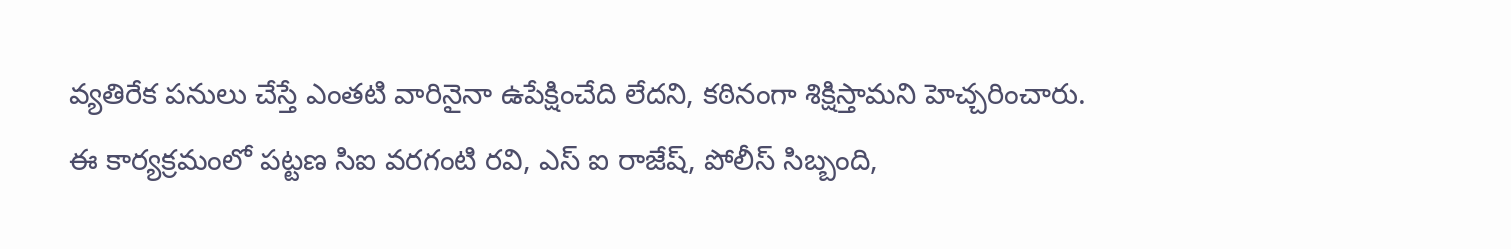వ్యతిరేక పనులు చేస్తే ఎంతటి వారినైనా ఉపేక్షించేది లేదని, కఠినంగా శిక్షిస్తామని హెచ్చరించారు. ఈ కార్యక్రమంలో పట్టణ సిఐ వరగంటి రవి, ఎస్ ఐ రాజేష్, పోలీస్ సిబ్బంది,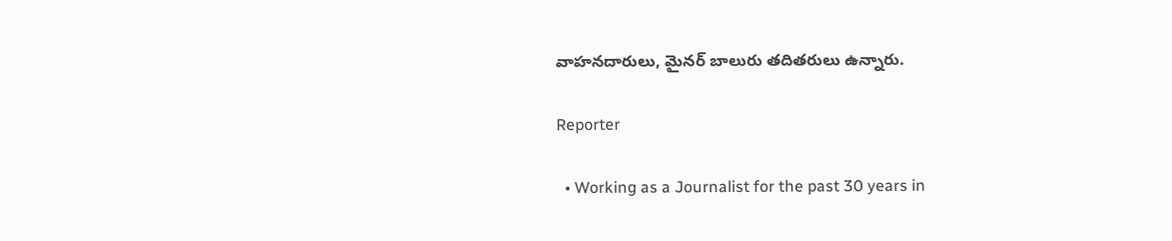వాహనదారులు, మైనర్ బాలురు తదితరులు ఉన్నారు.

Reporter

  • Working as a Journalist for the past 30 years in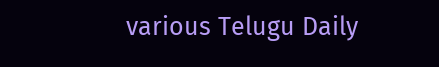various Telugu Daily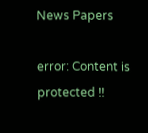News Papers

error: Content is protected !!